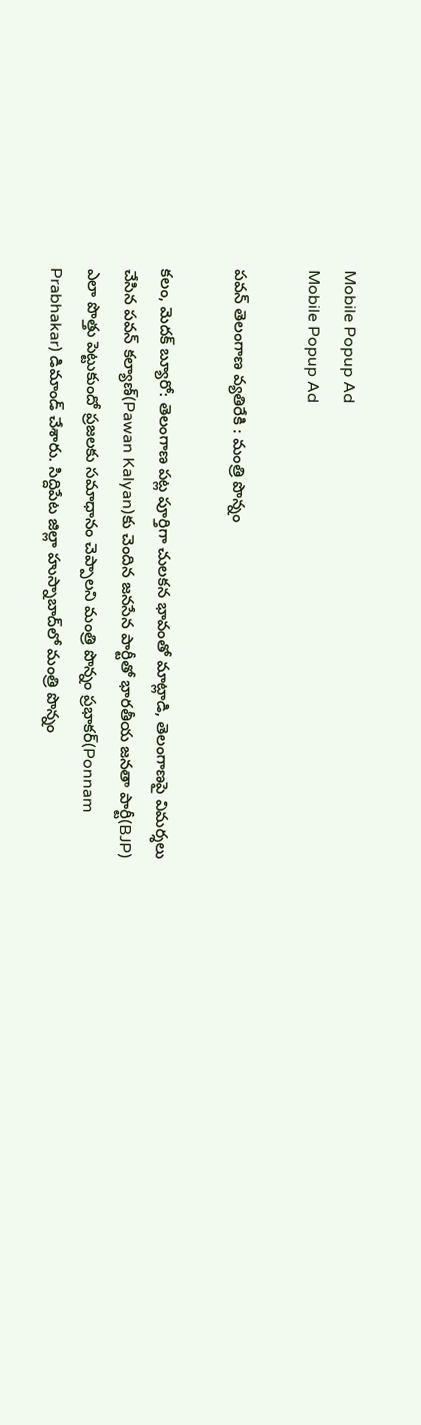Mobile Popup Ad
Mobile Popup Ad

ప‌వ‌న్ తెలంగాణ వ్య‌తిరేకి : మంత్రి పొన్నం

కలం, మెదక్ బ్యూరో: తెలంగాణ పట్ల పూర్తిగా చులకన భావంతో మాట్లాడి, తెలంగాణపై విమర్శలు చేసిన పవన్ కల్యాణ్‌(Pawan Kalyan)కు చెందిన‌ జనసేన పార్టీతో భారతీయ జనతా పార్టీ(BJP) ఎలా పొత్తు పెట్టుకుందో ప్రజలకు సమాధానం చెప్పాలని మంత్రి పొన్నం ప్రభాకర్(Ponnam Prabhakar) డిమాండ్ చేశారు. సిద్దిపేట జిల్లా హుస్నాబాద్‌లో మంత్రి పొన్నం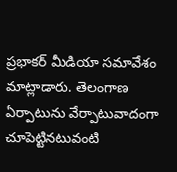ప్రభాకర్ మీడియా సమావేశం మాట్లాడారు. తెలంగాణ ఏర్పాటును వేర్పాటువాదంగా చూపెట్టినటువంటి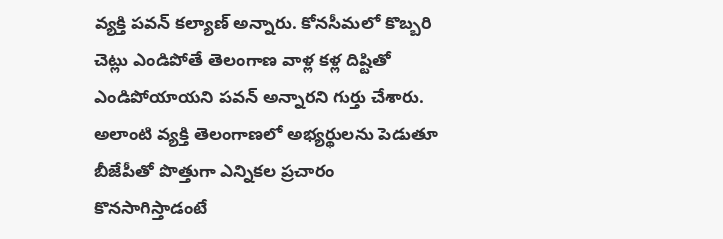వ్యక్తి పవన్ కల్యాణ్ అన్నారు. కోనసీమలో కొబ్బరి చెట్లు ఎండిపోతే తెలంగాణ వాళ్ల క‌ళ్ల‌ దిష్టితో ఎండిపోయాయ‌ని పవన్ అన్నార‌ని గుర్తు చేశారు. అలాంటి వ్యక్తి తెలంగాణలో అభ్యర్థులను పెడుతూ బీజేపీతో పొత్తుగా ఎన్నికల ప్రచారం కొనసాగిస్తాడంటే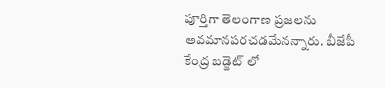పూర్తిగా తెలంగాణ ప్రజలను అవమానపరచడమేన‌న్నారు. బీజేపీ కేంద్ర బడ్జెట్ లో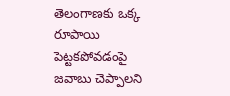తెలంగాణకు ఒక్క రూపాయి పెట్టకపోవడంపై జవాబు చెప్పాల‌ని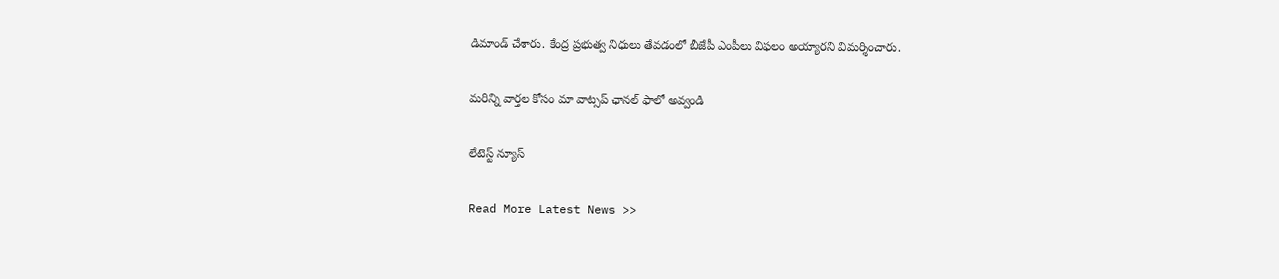డిమాండ్ చేశారు. కేంద్ర ప్రభుత్వ నిధులు తేవడంలో బీజేపీ ఎంపీలు విఫలం అయ్యారని విమర్శించారు.

మ‌రిన్ని వార్త‌ల కోసం మా వాట్స‌ప్ ఛాన‌ల్ ఫాలో అవ్వండి

లేటెస్ట్ న్యూస్‌

Read More Latest News >>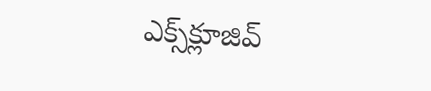ఎక్స్‌క్లూజివ్‌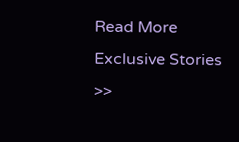Read More Exclusive Stories >>